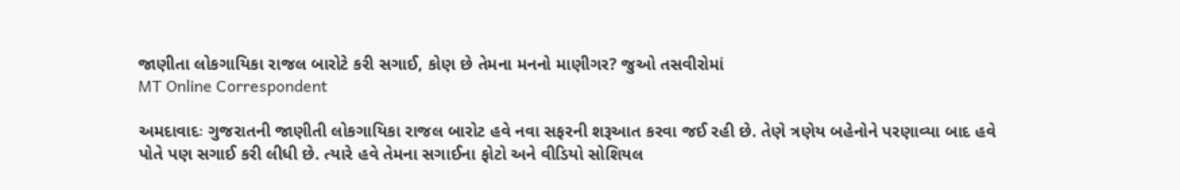જાણીતા લોકગાયિકા રાજલ બારોટે કરી સગાઈ, કોણ છે તેમના મનનો માણીગર? જુઓ તસવીરોમાં
MT Online Correspondent

અમદાવાદઃ ગુજરાતની જાણીતી લોકગાયિકા રાજલ બારોટ હવે નવા સફરની શરૂઆત કરવા જઈ રહી છે. તેણે ત્રણેય બહેનોને પરણાવ્યા બાદ હવે પોતે પણ સગાઈ કરી લીધી છે. ત્યારે હવે તેમના સગાઈના ફોટો અને વીડિયો સોશિયલ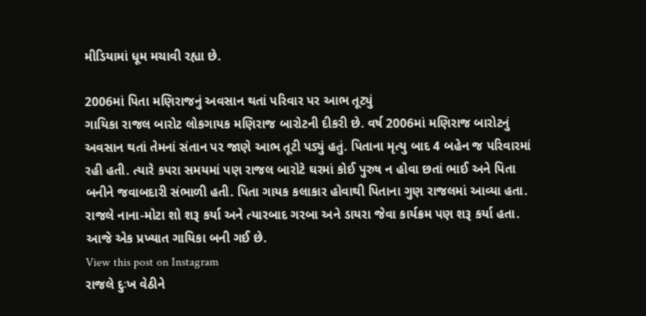મીડિયામાં ધૂમ મચાવી રહ્યા છે.

2006માં પિતા મણિરાજનું અવસાન થતાં પરિવાર પર આભ તૂટ્યું
ગાયિકા રાજલ બારોટ લોકગાયક મણિરાજ બારોટની દીકરી છે. વર્ષ 2006માં મણિરાજ બારોટનું અવસાન થતાં તેમનાં સંતાન પર જાણે આભ તૂટી પડ્યું હતું. પિતાના મૃત્યુ બાદ 4 બહેન જ પરિવારમાં રહી હતી. ત્યારે કપરા સમયમાં પણ રાજલ બારોટે ઘરમાં કોઈ પુરુષ ન હોવા છતાં ભાઈ અને પિતા બનીને જવાબદારી સંભાળી હતી. પિતા ગાયક કલાકાર હોવાથી પિતાના ગુણ રાજલમાં આવ્યા હતા. રાજલે નાના-મોટા શો શરૂ કર્યા અને ત્યારબાદ ગરબા અને ડાયરા જેવા કાર્યક્રમ પણ શરૂ કર્યા હતા. આજે એક પ્રખ્યાત ગાયિકા બની ગઈ છે.
View this post on Instagram
રાજલે દુઃખ વેઠીને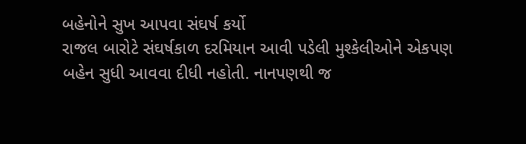બહેનોને સુખ આપવા સંઘર્ષ કર્યો
રાજલ બારોટે સંઘર્ષકાળ દરમિયાન આવી પડેલી મુશ્કેલીઓને એકપણ બહેન સુધી આવવા દીધી નહોતી. નાનપણથી જ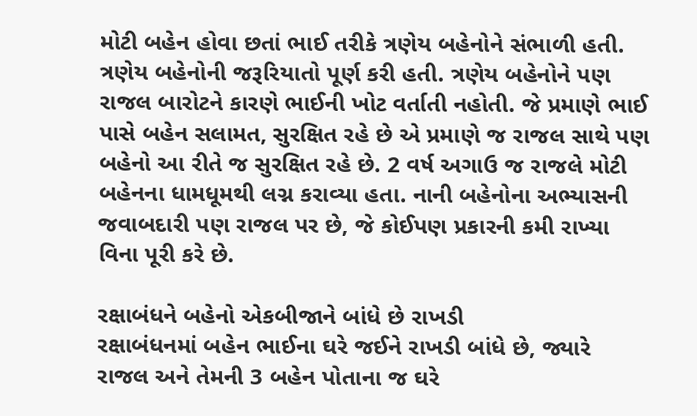મોટી બહેન હોવા છતાં ભાઈ તરીકે ત્રણેય બહેનોને સંભાળી હતી. ત્રણેય બહેનોની જરૂરિયાતો પૂર્ણ કરી હતી. ત્રણેય બહેનોને પણ રાજલ બારોટને કારણે ભાઈની ખોટ વર્તાતી નહોતી. જે પ્રમાણે ભાઈ પાસે બહેન સલામત, સુરક્ષિત રહે છે એ પ્રમાણે જ રાજલ સાથે પણ બહેનો આ રીતે જ સુરક્ષિત રહે છે. 2 વર્ષ અગાઉ જ રાજલે મોટી બહેનના ધામધૂમથી લગ્ન કરાવ્યા હતા. નાની બહેનોના અભ્યાસની જવાબદારી પણ રાજલ પર છે, જે કોઈપણ પ્રકારની કમી રાખ્યા વિના પૂરી કરે છે.

રક્ષાબંધને બહેનો એકબીજાને બાંધે છે રાખડી
રક્ષાબંધનમાં બહેન ભાઈના ઘરે જઈને રાખડી બાંધે છે, જ્યારે રાજલ અને તેમની 3 બહેન પોતાના જ ઘરે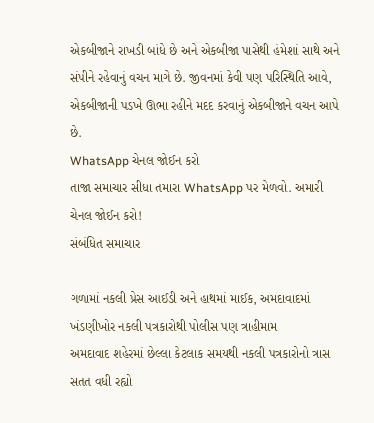એકબીજાને રાખડી બાંધે છે અને એકબીજા પાસેથી હંમેશાં સાથે અને સંપીને રહેવાનું વચન માગે છે. જીવનમાં કેવી પણ પરિસ્થિતિ આવે, એકબીજાની પડખે ઊભા રહીને મદદ કરવાનું એકબીજાને વચન આપે છે.
WhatsApp ચેનલ જોઈન કરો
તાજા સમાચાર સીધા તમારા WhatsApp પર મેળવો. અમારી ચેનલ જોઈન કરો!
સંબંધિત સમાચાર

ગળામાં નકલી પ્રેસ આઈડી અને હાથમાં માઈક, અમદાવાદમાં ખંડણીખોર નકલી પત્રકારોથી પોલીસ પણ ત્રાહીમામ
અમદાવાદ શહેરમાં છેલ્લા કેટલાક સમયથી નકલી પત્રકારોનો ત્રાસ સતત વધી રહ્યો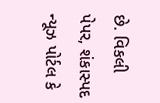છે. વિકલી પેપર, શંકાસ્પદ ન્યૂઝ પોર્ટલ કે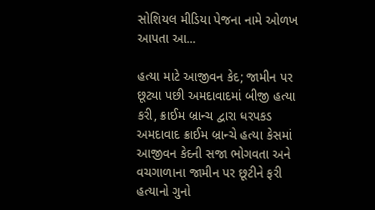સોશિયલ મીડિયા પેજના નામે ઓળખ આપતા આ...

હત્યા માટે આજીવન કેદ; જામીન પર છૂટ્યા પછી અમદાવાદમાં બીજી હત્યા કરી, ક્રાઈમ બ્રાન્ચ દ્વારા ધરપકડ
અમદાવાદ ક્રાઈમ બ્રાન્ચે હત્યા કેસમાં આજીવન કેદની સજા ભોગવતા અને વચગાળાના જામીન પર છૂટીને ફરી હત્યાનો ગુનો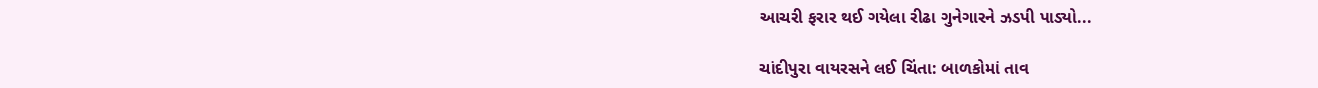આચરી ફરાર થઈ ગયેલા રીઢા ગુનેગારને ઝડપી પાડ્યો...

ચાંદીપુરા વાયરસને લઈ ચિંતા: બાળકોમાં તાવ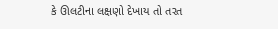કે ઊલટીના લક્ષણો દેખાય તો તરત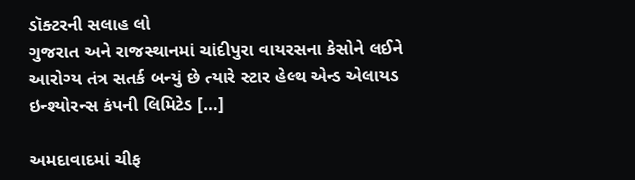ડૉક્ટરની સલાહ લો
ગુજરાત અને રાજસ્થાનમાં ચાંદીપુરા વાયરસના કેસોને લઈને આરોગ્ય તંત્ર સતર્ક બન્યું છે ત્યારે સ્ટાર હેલ્થ એન્ડ એલાયડ ઇન્શ્યોરન્સ કંપની લિમિટેડ […]

અમદાવાદમાં ચીફ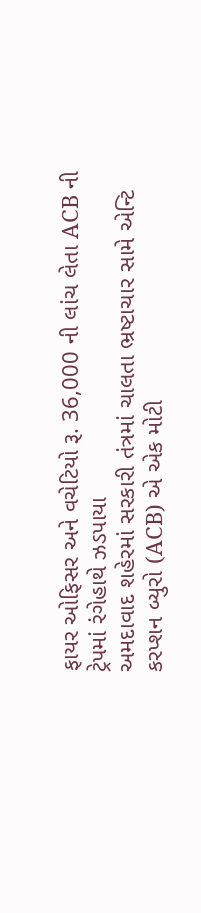ફાયર ઓફિસર અને વચેટિયો રૂ. 36,000 ની લાંચ લેતા ACB ની ટ્રેપમાં રંગેહાથે ઝડપાયા
અમદાવાદ શહેરમાં સરકારી તંત્રમાં ચાલતા ભ્રષ્ટાચાર સામે એન્ટિ કરપ્શન બ્યુરો (ACB) એ એક મોટી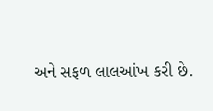અને સફળ લાલઆંખ કરી છે.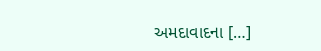અમદાવાદના […]